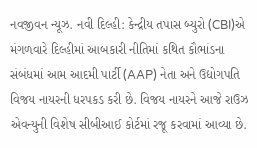નવજીવન ન્યૂઝ. નવી દિલ્હી: કેન્દ્રીય તપાસ બ્યુરો (CBI)એ મંગળવારે દિલ્હીમાં આબકારી નીતિમાં કથિત કૌભાંડના સંબંધમાં આમ આદમી પાર્ટી (AAP) નેતા અને ઉદ્યોગપતિ વિજય નાયરની ધરપકડ કરી છે. વિજય નાયરને આજે રાઉઝ એવન્યુની વિશેષ સીબીઆઈ કોર્ટમાં રજૂ કરવામાં આવ્યા છે.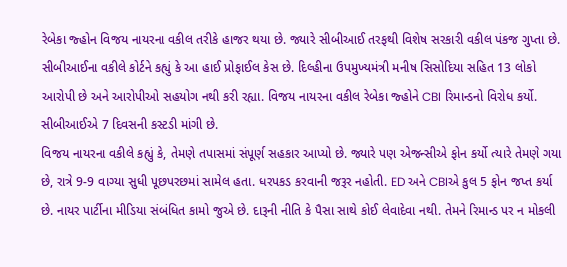રેબેકા જ્હોન વિજય નાયરના વકીલ તરીકે હાજર થયા છે. જ્યારે સીબીઆઈ તરફથી વિશેષ સરકારી વકીલ પંકજ ગુપ્તા છે. સીબીઆઈના વકીલે કોર્ટને કહ્યું કે આ હાઈ પ્રોફાઈલ કેસ છે. દિલ્હીના ઉપમુખ્યમંત્રી મનીષ સિસોદિયા સહિત 13 લોકો આરોપી છે અને આરોપીઓ સહયોગ નથી કરી રહ્યા. વિજય નાયરના વકીલ રેબેકા જ્હોને CBI રિમાન્ડનો વિરોધ કર્યો. સીબીઆઈએ 7 દિવસની કસ્ટડી માંગી છે.
વિજય નાયરના વકીલે કહ્યું કે, તેમણે તપાસમાં સંપૂર્ણ સહકાર આપ્યો છે. જ્યારે પણ એજન્સીએ ફોન કર્યો ત્યારે તેમણે ગયા છે, રાત્રે 9-9 વાગ્યા સુધી પૂછપરછમાં સામેલ હતા. ધરપકડ કરવાની જરૂર નહોતી. ED અને CBIએ કુલ 5 ફોન જપ્ત કર્યા છે. નાયર પાર્ટીના મીડિયા સંબંધિત કામો જુએ છે. દારૂની નીતિ કે પૈસા સાથે કોઈ લેવાદેવા નથી. તેમને રિમાન્ડ પર ન મોકલી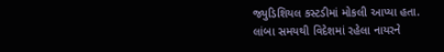જ્યુડિશિયલ કસ્ટડીમાં મોકલી આપ્યા હતા.
લાંબા સમયથી વિદેશમાં રહેલા નાયરને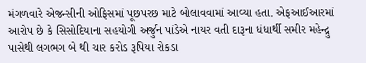મંગળવારે એજન્સીની ઓફિસમાં પૂછપરછ માટે બોલાવવામાં આવ્યા હતા. એફઆઈઆરમાં આરોપ છે કે સિસોદિયાના સહયોગી અર્જુન પાંડેએ નાયર વતી દારૂના ધંધાર્થી સમીર મહેન્દ્રુ પાસેથી લગભગ બે થી ચાર કરોડ રૂપિયા રોકડા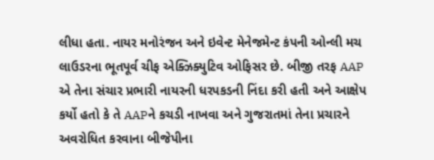લીધા હતા. નાયર મનોરંજન અને ઇવેન્ટ મેનેજમેન્ટ કંપની ઓન્લી મચ લાઉડરના ભૂતપૂર્વ ચીફ એક્ઝિક્યુટિવ ઓફિસર છે. બીજી તરફ AAP એ તેના સંચાર પ્રભારી નાયરની ધરપકડની નિંદા કરી હતી અને આક્ષેપ કર્યો હતો કે તે AAPને કચડી નાખવા અને ગુજરાતમાં તેના પ્રચારને અવરોધિત કરવાના બીજેપીના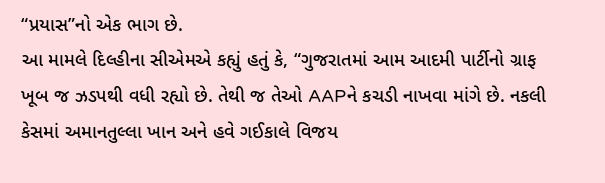“પ્રયાસ”નો એક ભાગ છે.
આ મામલે દિલ્હીના સીએમએ કહ્યું હતું કે, “ગુજરાતમાં આમ આદમી પાર્ટીનો ગ્રાફ ખૂબ જ ઝડપથી વધી રહ્યો છે. તેથી જ તેઓ AAPને કચડી નાખવા માંગે છે. નકલી કેસમાં અમાનતુલ્લા ખાન અને હવે ગઈકાલે વિજય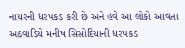નાયરની ધરપકડ કરી છે અને હવે આ લોકો આવતા અઠવાડિયે મનીષ સિસોદિયાની ધરપકડ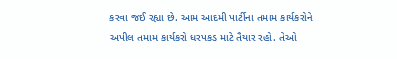કરવા જઈ રહ્યા છે. આમ આદમી પાર્ટીના તમામ કાર્યકરોને અપીલ તમામ કાર્યકરો ધરપકડ માટે તૈયાર રહો. તેઓ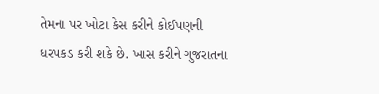તેમના પર ખોટા કેસ કરીને કોઈપણની ધરપકડ કરી શકે છે. ખાસ કરીને ગુજરાતના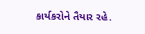કાર્યકરોને તૈયાર રહે.